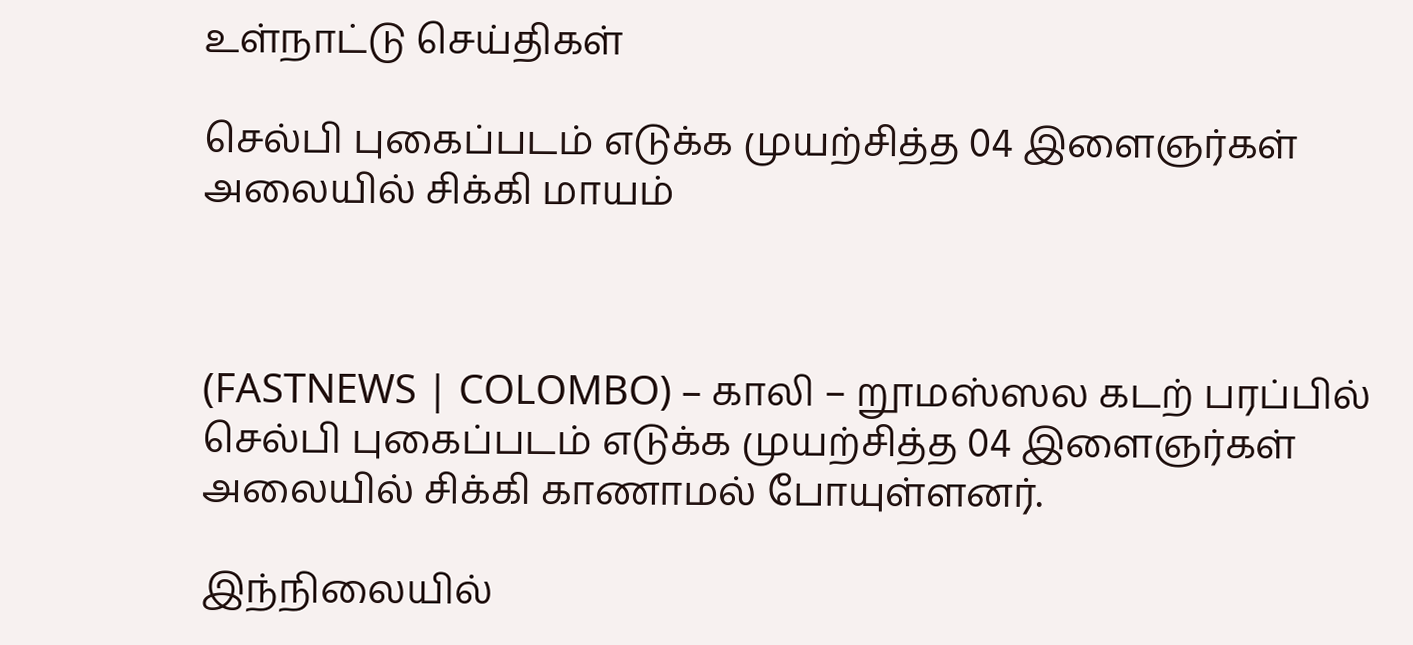உள்நாட்டு செய்திகள்

செல்பி புகைப்படம் எடுக்க முயற்சித்த 04 இளைஞர்கள் அலையில் சிக்கி மாயம்



(FASTNEWS | COLOMBO) – காலி – றூமஸ்ஸல கடற் பரப்பில் செல்பி புகைப்படம் எடுக்க முயற்சித்த 04 இளைஞர்கள் அலையில் சிக்கி காணாமல் போயுள்ளனர்.

இந்நிலையில்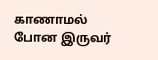காணாமல் போன இருவர்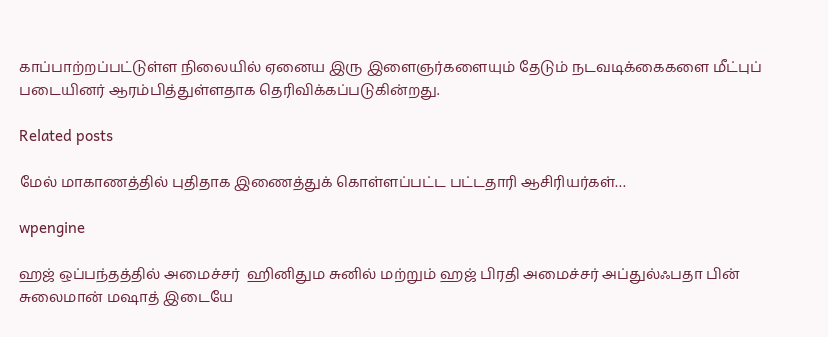காப்பாற்றப்பட்டுள்ள நிலையில் ஏனைய இரு இளைஞர்களையும் தேடும் நடவடிக்கைகளை மீட்புப் படையினர் ஆரம்பித்துள்ளதாக தெரிவிக்கப்படுகின்றது.

Related posts

மேல் மாகாணத்தில் புதிதாக இணைத்துக் கொள்ளப்பட்ட பட்டதாரி ஆசிரியர்கள்…

wpengine

ஹஜ் ஒப்பந்தத்தில் அமைச்சர்  ஹினிதும சுனில் மற்றும் ஹஜ் பிரதி அமைச்சர் அப்துல்ஃபதா பின் சுலைமான் மஷாத் இடையே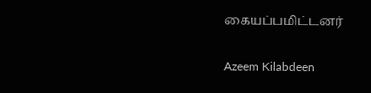கையப்பமிட்டனர்

Azeem Kilabdeen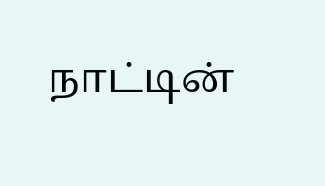நாட்டின்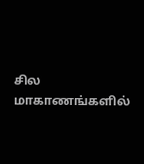சில மாகாணங்களில்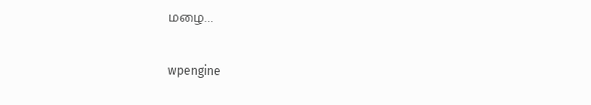மழை…

wpengine